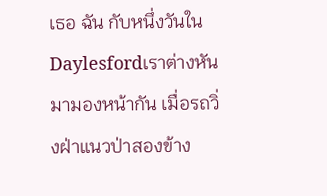เธอ ฉัน กับหนึ่งวันใน Daylesfordเราต่างหันมามองหน้ากัน เมื่อรถวิ่งฝ่าแนวป่าสองข้าง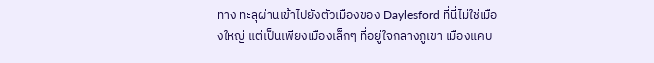ทาง ทะลุผ่านเข้าไปยังตัวเมืองของ Daylesford ที่นี่ไม่ใช่เมืองใหญ่ แต่เป็นเพียงเมืองเล็กๆ ที่อยู่ใจกลางภูเขา เมืองแคบ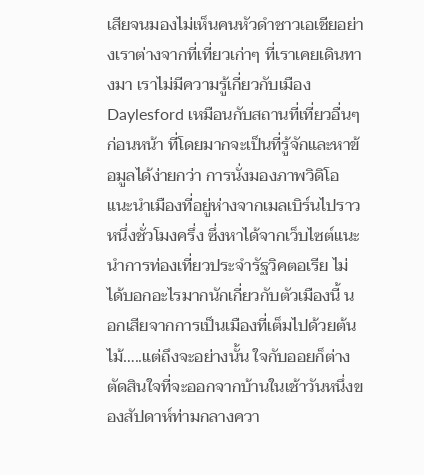เสียจนมองไม่เห็นคนหัวดำชาวเอเชียอย่างเราต่างจากที่เที่ยวเก่าๆ ที่เราเคยเดินทางมา เราไม่มีความรู้เกี่ยวกับเมือง Daylesford เหมือนกับสถานที่เที่ยวอื่นๆ ก่อนหน้า ที่โดยมากจะเป็นที่รู้จักและหาข้อมูลได้ง่ายกว่า การนั่งมองภาพวิดิโอแนะนำเมืองที่อยู่ห่างจากเมลเบิร์นไปราวหนึ่งชั่วโมงครึ่ง ซึ่งหาได้จากเว็บไซต์แนะนำการท่องเที่ยวประจำรัฐวิคตอเรีย ไม่ได้บอกอะไรมากนักเกี่ยวกับตัวเมืองนี้ นอกเสียจากการเป็นเมืองที่เต็มไปด้วยต้นไม้…..แต่ถึงจะอย่างนั้น ใจกับออยก็ต่างตัดสินใจที่จะออกจากบ้านในเช้าวันหนึ่งของสัปดาห์ท่ามกลางควา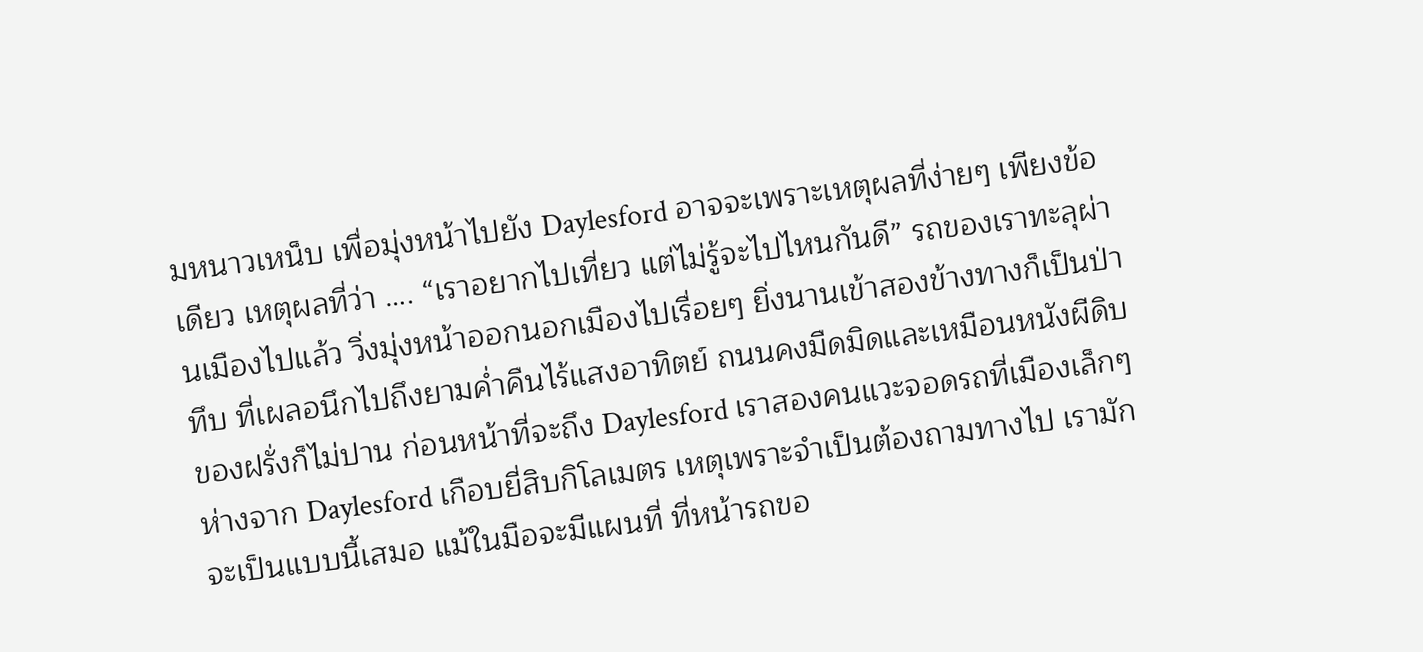มหนาวเหน็บ เพื่อมุ่งหน้าไปยัง Daylesford อาจจะเพราะเหตุผลที่ง่ายๆ เพียงข้อเดียว เหตุผลที่ว่า …. “เราอยากไปเที่ยว แต่ไม่รู้จะไปไหนกันดี” รถของเราทะลุผ่านเมืองไปแล้ว วิ่งมุ่งหน้าออกนอกเมืองไปเรื่อยๆ ยิ่งนานเข้าสองข้างทางก็เป็นป่าทึบ ที่เผลอนึกไปถึงยามค่ำคืนไร้แสงอาทิตย์ ถนนคงมืดมิดและเหมือนหนังผีดิบของฝรั่งก็ไม่ปาน ก่อนหน้าที่จะถึง Daylesford เราสองคนแวะจอดรถที่เมืองเล็กๆ ห่างจาก Daylesford เกือบยี่สิบกิโลเมตร เหตุเพราะจำเป็นต้องถามทางไป เรามักจะเป็นแบบนี้เสมอ แม้ในมือจะมีแผนที่ ที่หน้ารถขอ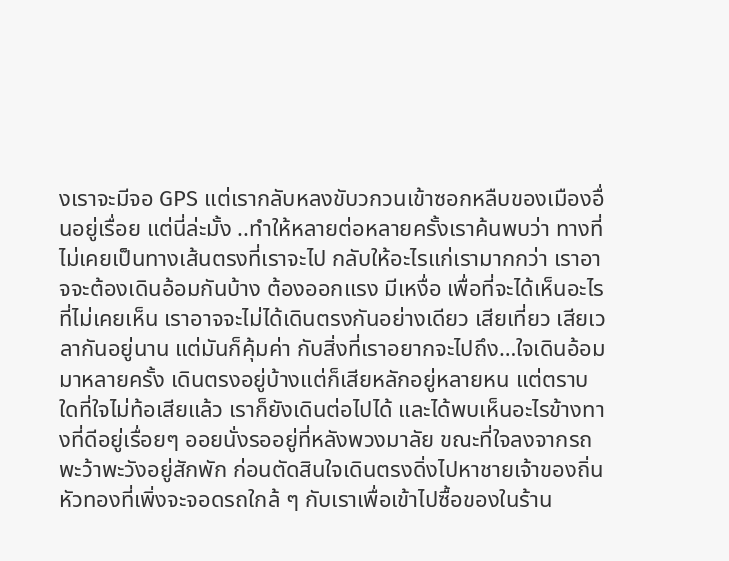งเราจะมีจอ GPS แต่เรากลับหลงขับวกวนเข้าซอกหลืบของเมืองอื่นอยู่เรื่อย แต่นี่ล่ะมั้ง ..ทำให้หลายต่อหลายครั้งเราค้นพบว่า ทางที่ไม่เคยเป็นทางเส้นตรงที่เราจะไป กลับให้อะไรแก่เรามากกว่า เราอาจจะต้องเดินอ้อมกันบ้าง ต้องออกแรง มีเหงื่อ เพื่อที่จะได้เห็นอะไรที่ไม่เคยเห็น เราอาจจะไม่ได้เดินตรงกันอย่างเดียว เสียเที่ยว เสียเวลากันอยู่นาน แต่มันก็คุ้มค่า กับสิ่งที่เราอยากจะไปถึง…ใจเดินอ้อมมาหลายครั้ง เดินตรงอยู่บ้างแต่ก็เสียหลักอยู่หลายหน แต่ตราบใดที่ใจไม่ท้อเสียแล้ว เราก็ยังเดินต่อไปได้ และได้พบเห็นอะไรข้างทางที่ดีอยู่เรื่อยๆ ออยนั่งรออยู่ที่หลังพวงมาลัย ขณะที่ใจลงจากรถ พะว้าพะวังอยู่สักพัก ก่อนตัดสินใจเดินตรงดิ่งไปหาชายเจ้าของถิ่นหัวทองที่เพิ่งจะจอดรถใกล้ ๆ กับเราเพื่อเข้าไปซื้อของในร้าน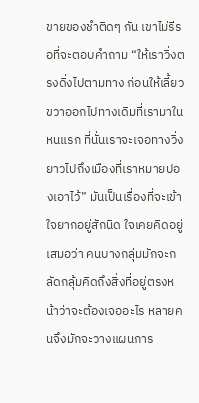ขายของชำติดๆ กัน เขาไม่รีรอที่จะตอบคำถาม “ให้เราวิ่งตรงดิ่งไปตามทาง ก่อนให้เลี้ยวขวาออกไปทางเดิมที่เรามาในหนแรก ที่นั่นเราจะเจอทางวิ่งยาวไปถึงเมืองที่เราหมายปองเอาไว้” มันเป็นเรื่องที่จะเข้าใจยากอยู่สักนิด ใจเคยคิดอยู่เสมอว่า คนบางกลุ่มมักจะกลัดกลุ้มคิดถึงสิ่งที่อยู่ตรงหน้าว่าจะต้องเจออะไร หลายคนจึงมักจะวางแผนการ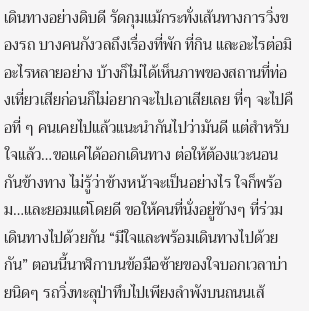เดินทางอย่างดิบดี รัดกุมแม้กระทั่งเส้นทางการวิ่งของรถ บางคนกังวลถึงเรื่องที่พัก ที่กิน และอะไรต่อมิอะไรหลายอย่าง บ้างก็ไม่ได้เห็นภาพของสถานที่ท่องเที่ยวเสียก่อนก็ไม่อยากจะไปเอาเสียเลย ที่ๆ จะไปคือที่ ๆ คนเคยไปแล้วแนะนำกันไปว่ามันดี แต่สำหรับใจแล้ว…ขอแค่ได้ออกเดินทาง ต่อให้ต้องแวะนอนกันข้างทาง ไม่รู้ว่าข้างหน้าจะเป็นอย่างไร ใจก็พร้อม…และยอมแต่โดยดี ขอให้คนที่นั่งอยู่ข้างๆ ที่ร่วมเดินทางไปด้วยกัน “มีใจและพร้อมเดินทางไปด้วยกัน” ตอนนี้นาฬิกาบนข้อมือซ้ายของใจบอกเวลาบ่ายนิดๆ รถวิ่งทะลุป่าทึบไปเพียงลำพังบนถนนเส้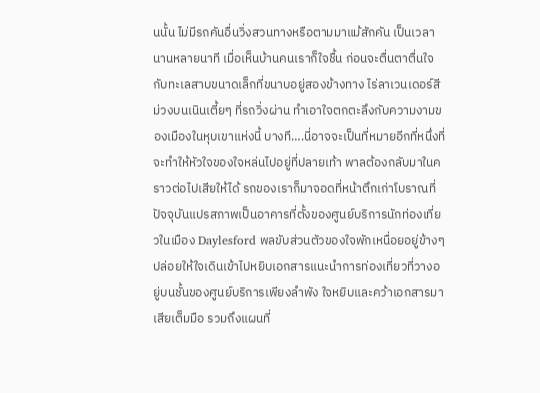นนั้น ไม่มีรถคันอื่นวิ่งสวนทางหรือตามมาแม้สักคัน เป็นเวลานานหลายนาที เมื่อเห็นบ้านคนเราก็ใจชื้น ก่อนจะตื่นตาตื่นใจกับทะเลสาบขนาดเล็กที่ขนาบอยู่สองข้างทาง ไร่ลาเวนเดอร์สีม่วงบนเนินเตี้ยๆ ที่รถวิ่งผ่าน ทำเอาใจตกตะลึงกับความงามของเมืองในหุบเขาแห่งนี้ บางที….นี่อาจจะเป็นที่หมายอีกที่หนึ่งที่จะทำให้หัวใจของใจหล่นไปอยู่ที่ปลายเท้า พาลต้องกลับมาในคราวต่อไปเสียให้ได้ รถของเราก็มาจอดที่หน้าตึกเก่าโบราณที่ปัจจุบันแปรสภาพเป็นอาคารที่ตั้งของศูนย์บริการนักท่องเที่ยวในเมือง Daylesford พลขับส่วนตัวของใจพักเหนื่อยอยู่ข้างๆ ปล่อยให้ใจเดินเข้าไปหยิบเอกสารแนะนำการท่องเที่ยวที่วางอยู่บนชั้นของศูนย์บริการเพียงลำพัง ใจหยิบและคว้าเอกสารมาเสียเต็มมือ รวมถึงแผนที่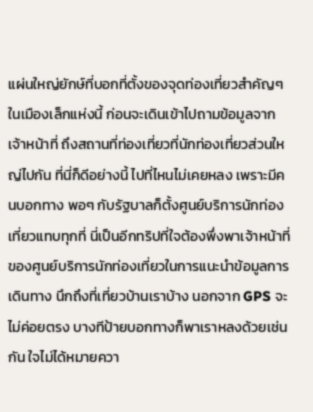แผ่นใหญ่ยักษ์ที่บอกที่ตั้งของจุดท่องเที่ยวสำคัญๆ ในเมืองเล็กแห่งนี้ ก่อนจะเดินเข้าไปถามข้อมูลจากเจ้าหน้าที่ ถึงสถานที่ท่องเที่ยวที่นักท่องเที่ยวส่วนใหญ่ไปกัน ที่นี่ก็ดีอย่างนี้ ไปที่ไหนไม่เคยหลง เพราะมีคนบอกทาง พอๆ กับรัฐบาลก็ตั้งศูนย์บริการนักท่องเที่ยวแทบทุกที่ นี่เป็นอีกทริปที่ใจต้องพึ่งพาเจ้าหน้าที่ของศูนย์บริการนักท่องเที่ยวในการแนะนำข้อมูลการเดินทาง นึกถึงที่เที่ยวบ้านเราบ้าง นอกจาก GPS จะไม่ค่อยตรง บางทีป้ายบอกทางก็พาเราหลงด้วยเช่นกัน ใจไม่ได้หมายควา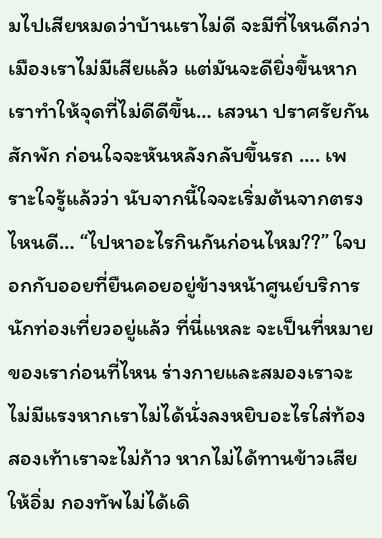มไปเสียหมดว่าบ้านเราไม่ดี จะมีที่ไหนดีกว่าเมืองเราไม่มีเสียแล้ว แต่มันจะดียิ่งขึ้นหากเราทำให้จุดที่ไม่ดีดีขึ้น… เสวนา ปราศรัยกันสักพัก ก่อนใจจะหันหลังกลับขึ้นรถ …. เพราะใจรู้แล้วว่า นับจากนี้ใจจะเริ่มต้นจากตรงไหนดี… “ไปหาอะไรกินกันก่อนไหม??” ใจบอกกับออยที่ยืนคอยอยู่ข้างหน้าศูนย์บริการนักท่องเที่ยวอยู่แล้ว ที่นี่แหละ จะเป็นที่หมายของเราก่อนที่ไหน ร่างกายและสมองเราจะไม่มีแรงหากเราไม่ได้นั่งลงหยิบอะไรใส่ท้อง สองเท้าเราจะไม่ก้าว หากไม่ได้ทานข้าวเสียให้อิ่ม กองทัพไม่ได้เดิ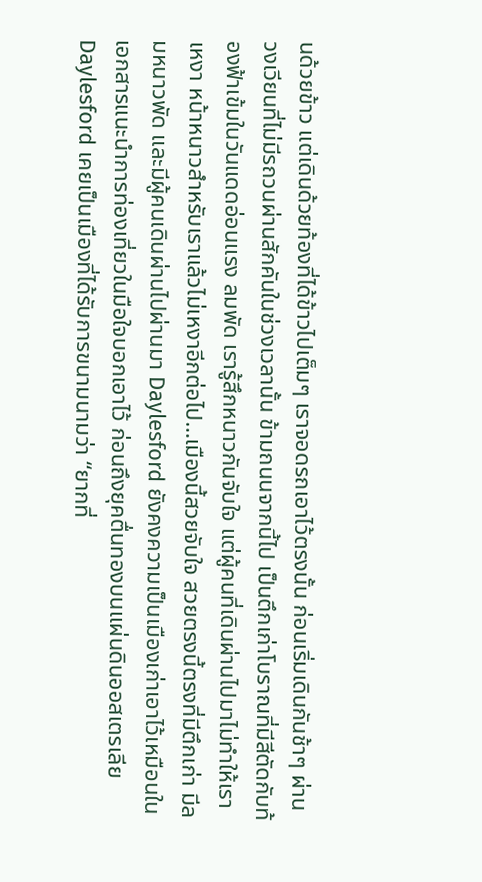นด้วยข้าว แต่เดินด้วยท้องที่ได้ข้าวไปเต็มๆ เราจอดรถเอาไว้ตรงนั้น ก่อนเริ่มเดินกันช้าๆ ผ่านวงเวียนที่ไม่มีรถวนผ่านสักคันในช่วงเวลานั้น ข้ามถนนจากนี้ไป เป็นตึกเก่าโบราณที่มีสีตัดกับท้องฟ้าเข้มในวันแดดอ่อนแรง ลมพัด เรารู้สึกหนาวกันจับใจ แต่ผู้คนที่เดินผ่านไปมาไม่ทำให้เราเหงา หน้าหนาวสำหรับเราแล้วไม่เหงาอีกต่อไป…เมืองนี้สวยจับใจ สวยตรงนี้ตรงที่มีตึกเก่า มีลมหนาวพัด และมีผู้คนเดินผ่านไปผ่านมา Daylesford ยังคงความเป็นเมืองเก่าเอาไว้เหมือนในเอกสารแนะนำการท่องเที่ยวในมือใจบอกเอาไว้ ก่อนถึงยุคตื่นทองบนแผ่นดินออสเตรเลีย Daylesford เคยเป็นเมืองที่ได้รับการขนามนามว่า “ยากที่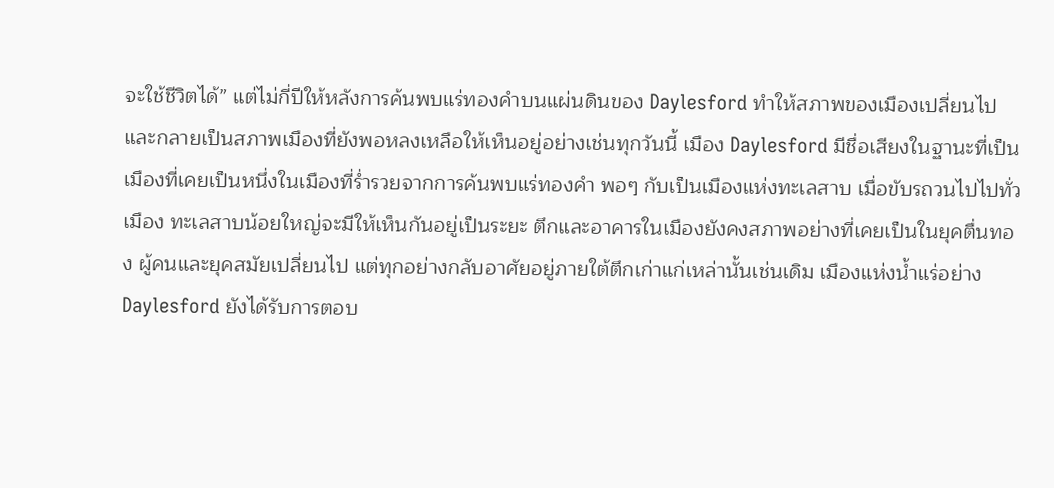จะใช้ชีวิตได้” แต่ไม่กี่ปีให้หลังการค้นพบแร่ทองคำบนแผ่นดินของ Daylesford ทำให้สภาพของเมืองเปลี่ยนไป และกลายเป็นสภาพเมืองที่ยังพอหลงเหลือให้เห็นอยู่อย่างเช่นทุกวันนี้ เมือง Daylesford มีชื่อเสียงในฐานะที่เป็นเมืองที่เคยเป็นหนึ่งในเมืองที่ร่ำรวยจากการค้นพบแร่ทองคำ พอๆ กับเป็นเมืองแห่งทะเลสาบ เมื่อขับรถวนไปไปทั่วเมือง ทะเลสาบน้อยใหญ่จะมีให้เห็นกันอยู่เป็นระยะ ตึกและอาคารในเมืองยังคงสภาพอย่างที่เคยเป็นในยุคตื่นทอง ผู้คนและยุคสมัยเปลี่ยนไป แต่ทุกอย่างกลับอาศัยอยู่ภายใต้ตึกเก่าแก่เหล่านั้นเช่นเดิม เมืองแห่งน้ำแร่อย่าง Daylesford ยังได้รับการตอบ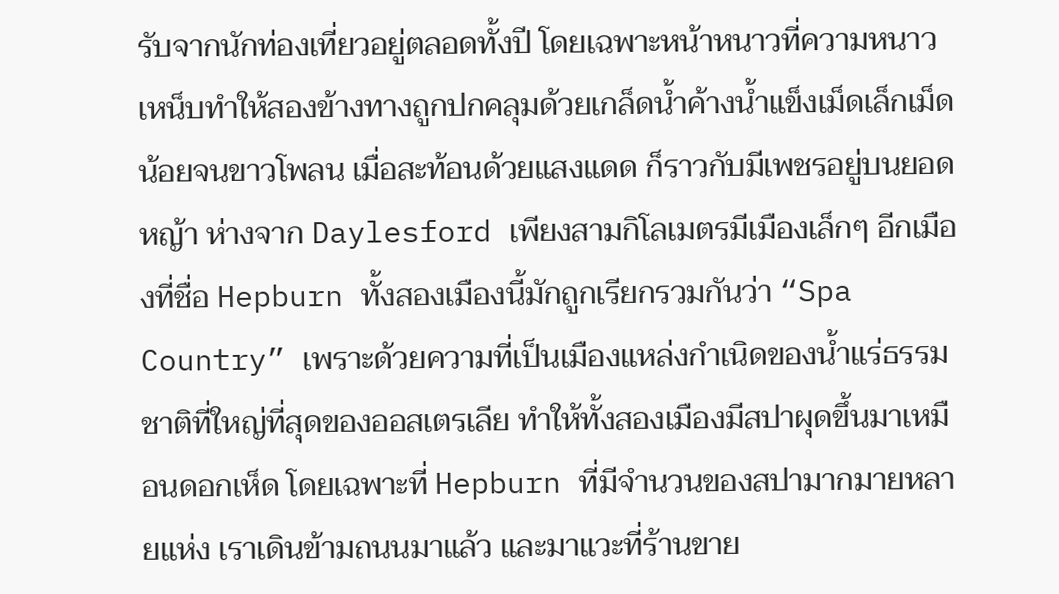รับจากนักท่องเที่ยวอยู่ตลอดทั้งปี โดยเฉพาะหน้าหนาวที่ความหนาวเหน็บทำให้สองข้างทางถูกปกคลุมด้วยเกล็ดน้ำค้างน้ำแข็งเม็ดเล็กเม็ดน้อยจนขาวโพลน เมื่อสะท้อนด้วยแสงแดด ก็ราวกับมีเพชรอยู่บนยอดหญ้า ห่างจาก Daylesford เพียงสามกิโลเมตรมีเมืองเล็กๆ อีกเมืองที่ชื่อ Hepburn ทั้งสองเมืองนี้มักถูกเรียกรวมกันว่า “Spa Country” เพราะด้วยความที่เป็นเมืองแหล่งกำเนิดของน้ำแร่ธรรมชาติที่ใหญ่ที่สุดของออสเตรเลีย ทำให้ทั้งสองเมืองมีสปาผุดขึ้นมาเหมือนดอกเห็ด โดยเฉพาะที่ Hepburn ที่มีจำนวนของสปามากมายหลายแห่ง เราเดินข้ามถนนมาแล้ว และมาแวะที่ร้านขาย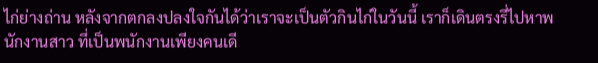ไก่ย่างถ่าน หลังจากตกลงปลงใจกันได้ว่าเราจะเป็นตัวกินไก่ในวันนี้ เราก็เดินตรงรี่ไปหาพนักงานสาว ที่เป็นพนักงานเพียงคนเดี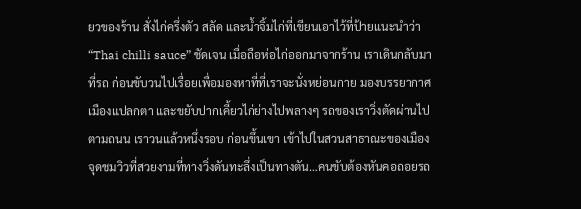ยวของร้าน สั่งไก่ครึ่งตัว สลัด และน้ำจิ้มไก่ที่เขียนเอาไว้ที่ป้ายแนะนำว่า “Thai chilli sauce” ชัดเจน เมื่อถือห่อไก่ออกมาจากร้าน เราเดินกลับมาที่รถ ก่อนขับวนไปเรื่อยเพื่อมองหาที่ที่เราจะนั่งหย่อนกาย มองบรรยากาศเมืองแปลกตา และขยับปากเคี้ยวไก่ย่างไปพลางๆ รถของเราวิ่งตัดผ่านไปตามถนน เราวนแล้วหนึ่งรอบ ก่อนขึ้นเขา เข้าไปในสวนสาธาณะของเมือง จุดชมวิวที่สวยงามที่ทางวิ่งดันทะลึ่งเป็นทางตัน…คนขับต้องหันคอถอยรถ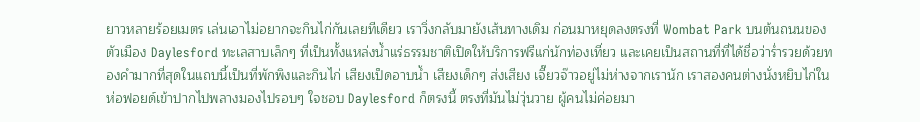ยาวหลายร้อยเมตร เล่นเอาไม่อยากจะกินไก่กันเลยทีเดียว เราวิ่งกลับมายังเส้นทางเดิม ก่อนมาหยุดลงตรงที่ Wombat Park บนต้นถนนของตัวเมือง Daylesford ทะเลสาบเล็กๆ ที่เป็นทั้งแหล่งน้ำแร่ธรรมชาติเปิดให้บริการฟรีแก่นักท่องเที่ยว และเคยเป็นสถานที่ที่ได้ชื่อว่าร่ำรวยด้วยทองคำมากที่สุดในแถบนี้เป็นที่พักพิงและกินไก่ เสียงเป็ดอาบน้ำ เสียงเด็กๆ ส่งเสียง เจี๊ยวจ๊าวอยู่ไม่ห่างจากเรานัก เราสองคนต่างนั่งหยิบไก่ในห่อฟอยด์เข้าปากไปพลางมองไปรอบๆ ใจชอบ Daylesford ก็ตรงนี้ ตรงที่มันไม่วุ่นวาย ผู้คนไม่ค่อยมา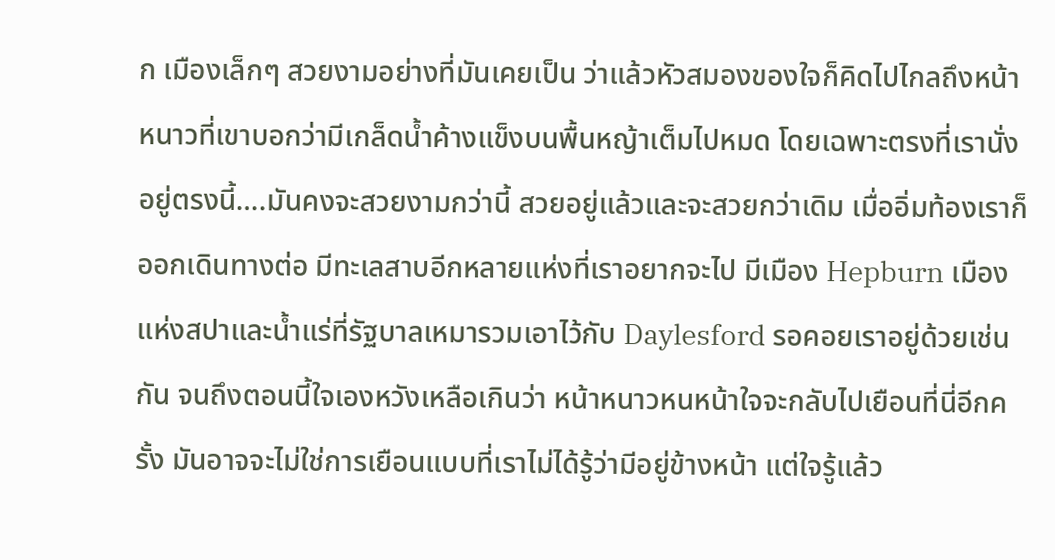ก เมืองเล็กๆ สวยงามอย่างที่มันเคยเป็น ว่าแล้วหัวสมองของใจก็คิดไปไกลถึงหน้าหนาวที่เขาบอกว่ามีเกล็ดน้ำค้างแข็งบนพื้นหญ้าเต็มไปหมด โดยเฉพาะตรงที่เรานั่งอยู่ตรงนี้….มันคงจะสวยงามกว่านี้ สวยอยู่แล้วและจะสวยกว่าเดิม เมื่ออิ่มท้องเราก็ออกเดินทางต่อ มีทะเลสาบอีกหลายแห่งที่เราอยากจะไป มีเมือง Hepburn เมืองแห่งสปาและน้ำแร่ที่รัฐบาลเหมารวมเอาไว้กับ Daylesford รอคอยเราอยู่ด้วยเช่นกัน จนถึงตอนนี้ใจเองหวังเหลือเกินว่า หน้าหนาวหนหน้าใจจะกลับไปเยือนที่นี่อีกครั้ง มันอาจจะไม่ใช่การเยือนแบบที่เราไม่ได้รู้ว่ามีอยู่ข้างหน้า แต่ใจรู้แล้ว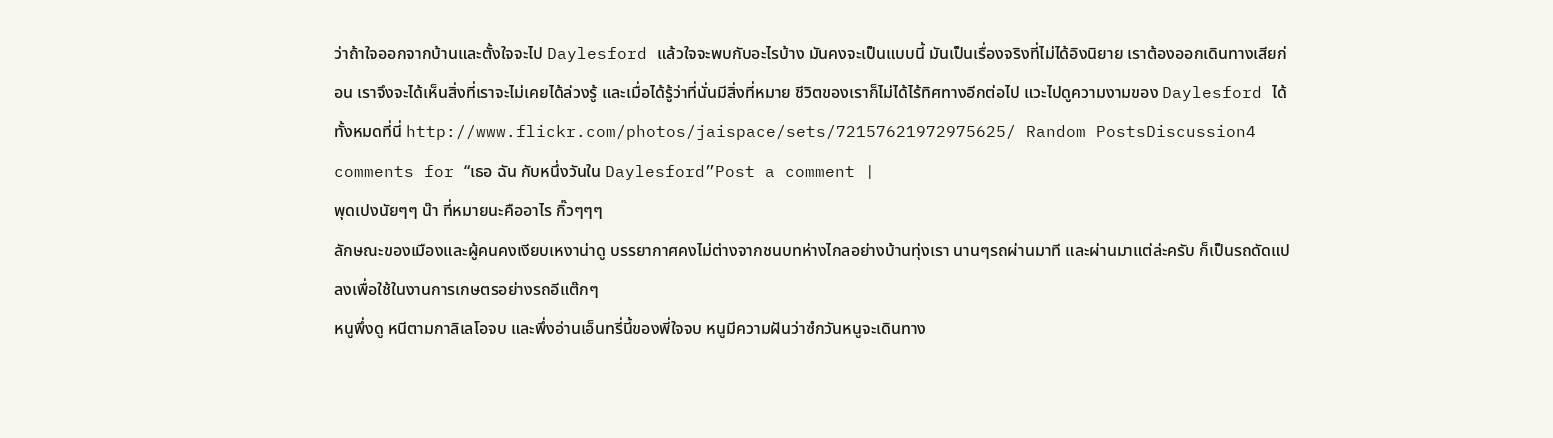ว่าถ้าใจออกจากบ้านและตั้งใจจะไป Daylesford แล้วใจจะพบกับอะไรบ้าง มันคงจะเป็นแบบนี้ มันเป็นเรื่องจริงที่ไม่ได้อิงนิยาย เราต้องออกเดินทางเสียก่อน เราจึงจะได้เห็นสิ่งที่เราจะไม่เคยได้ล่วงรู้ และเมื่อได้รู้ว่าที่นั่นมีสิ่งที่หมาย ชีวิตของเราก็ไม่ได้ไร้ทิศทางอีกต่อไป แวะไปดูความงามของ Daylesford ได้ทั้งหมดที่นี่ http://www.flickr.com/photos/jaispace/sets/72157621972975625/ Random PostsDiscussion4 comments for “เธอ ฉัน กับหนึ่งวันใน Daylesford”Post a comment |
พุดเปงนัยๆๆ น๊า ที่หมายนะคืออาไร กิ๊วๆๆๆ
ลักษณะของเมืองและผู้คนคงเงียบเหงาน่าดู บรรยากาศคงไม่ต่างจากชนบทห่างไกลอย่างบ้านทุ่งเรา นานๆรถผ่านมาที และผ่านมาแต่ล่ะครับ ก็เป็นรถดัดแปลงเพื่อใช้ในงานการเกษตรอย่างรถอีแต๊กๆ
หนูพึ่งดู หนีตามกาลิเลโอจบ และพึ่งอ่านเอ็นทรี่นี้ของพี่ใจจบ หนูมีความฝันว่าซํกวันหนูจะเดินทาง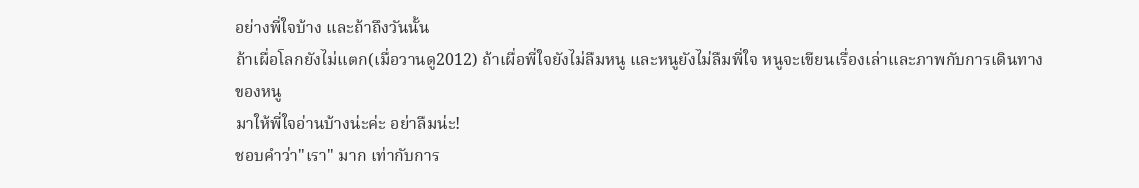อย่างพี่ใจบ้าง และถ้าถึงวันนั้น
ถ้าเผื่อโลกยังไม่แตก(เมื่อวานดู2012) ถ้าเผื่อพี่ใจยังไม่ลืมหนู และหนูยังไม่ลืมพี่ใจ หนูจะเขียนเรื่องเล่าและภาพกับการเดินทางของหนู
มาให้พี่ใจอ่านบ้างน่ะค่ะ อย่าลืมน่ะ!
ชอบคำว่า"เรา" มาก เท่ากับการ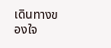เดินทางของใจ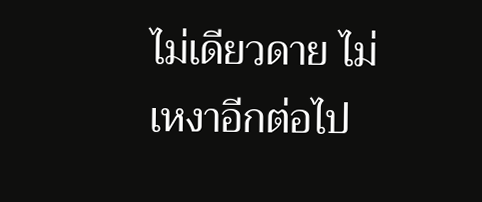ไม่เดียวดาย ไม่เหงาอีกต่อไป